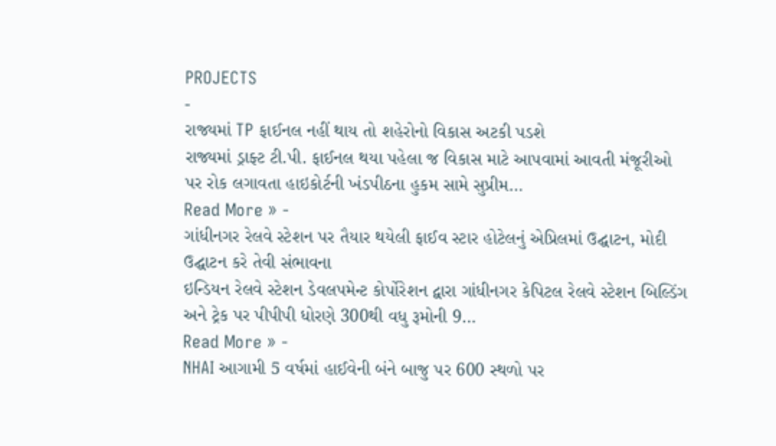PROJECTS
-
રાજ્યમાં TP ફાઈનલ નહીં થાય તો શહેરોનો વિકાસ અટકી પડશે
રાજ્યમાં ડ્રાફ્ટ ટી.પી. ફાઈનલ થયા પહેલા જ વિકાસ માટે આપવામાં આવતી મંજૂરીઓ પર રોક લગાવતા હાઇકોર્ટની ખંડપીઠના હુકમ સામે સુપ્રીમ…
Read More » -
ગાંધીનગર રેલવે સ્ટેશન પર તૈયાર થયેલી ફાઈવ સ્ટાર હોટેલનું એપ્રિલમાં ઉદ્ઘાટન, મોદી ઉદ્ઘાટન કરે તેવી સંભાવના
ઇન્ડિયન રેલવે સ્ટેશન ડેવલપમેન્ટ કોર્પોરેશન દ્વારા ગાંધીનગર કેપિટલ રેલવે સ્ટેશન બિલ્ડિંગ અને ટ્રેક પર પીપીપી ધોરણે 300થી વધુ રૂમોની 9…
Read More » -
NHAI આગામી 5 વર્ષમાં હાઈવેની બંને બાજુ પર 600 સ્થળો પર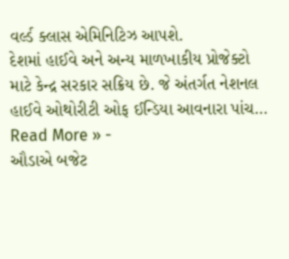વર્લ્ડ ક્લાસ એમિનિટિઝ આપશે.
દેશમાં હાઈવે અને અન્ય માળખાકીય પ્રોજેક્ટો માટે કેન્દ્ર સરકાર સક્રિય છે. જે અંતર્ગત નેશનલ હાઈવે ઓથોરીટી ઓફ ઈન્ડિયા આવનારા પાંચ…
Read More » -
ઔડાએ બજેટ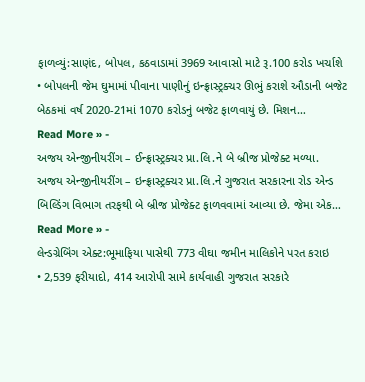ફાળવ્યું:સાણંદ, બોપલ, કઠવાડામાં 3969 આવાસો માટે રૂ.100 કરોડ ખર્ચાશે
• બોપલની જેમ ઘુમામાં પીવાના પાણીનું ઇન્ફ્રાસ્ટ્રક્ચર ઊભું કરાશે ઔડાની બજેટ બેઠકમાં વર્ષ 2020-21માં 1070 કરોડનું બજેટ ફાળવાયું છે. મિશન…
Read More » -
અજય એન્જીનીયરીંગ – ઈન્ફ્રાસ્ટ્રક્ચર પ્રા.લિ.ને બે બ્રીજ પ્રોજેક્ટ મળ્યા.
અજય એન્જીનીયરીંગ – ઇન્ફ્રાસ્ટ્રક્ચર પ્રા.લિ.ને ગુજરાત સરકારના રોડ એન્ડ બિલ્ડિંગ વિભાગ તરફથી બે બ્રીજ પ્રોજેક્ટ ફાળવવામાં આવ્યા છે. જેમા એક…
Read More » -
લેન્ડગ્રેબિંગ એક્ટ:ભૂમાફિયા પાસેથી 773 વીઘા જમીન માલિકોને પરત કરાઇ
• 2,539 ફરીયાદો, 414 આરોપી સામે કાર્યવાહી ગુજરાત સરકારે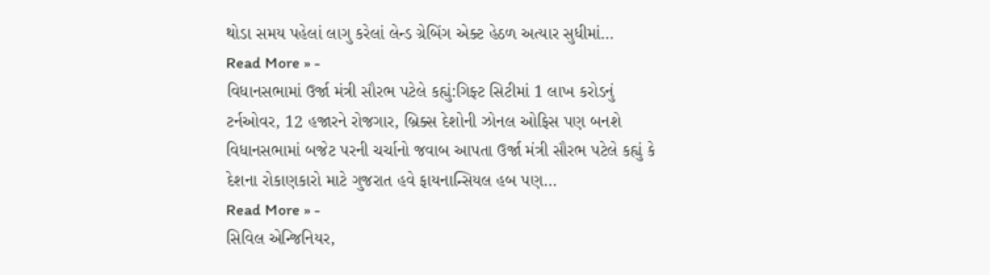થોડા સમય પહેલાં લાગુ કરેલાં લેન્ડ ગ્રેબિંગ એક્ટ હેઠળ અત્યાર સુધીમાં…
Read More » -
વિધાનસભામાં ઉર્જા મંત્રી સૌરભ પટેલે કહ્યું:ગિફ્ટ સિટીમાં 1 લાખ કરોડનું ટર્નઓવર, 12 હજારને રોજગાર, બ્રિક્સ દેશોની ઝોનલ ઓફિસ પણ બનશે
વિધાનસભામાં બજેટ પરની ચર્ચાનો જવાબ આપતા ઉર્જા મંત્રી સૌરભ પટેલે કહ્યું કે દેશના રોકાણકારો માટે ગુજરાત હવે ફાયનાન્સિયલ હબ પણ…
Read More » -
સિવિલ એન્જિનિયર,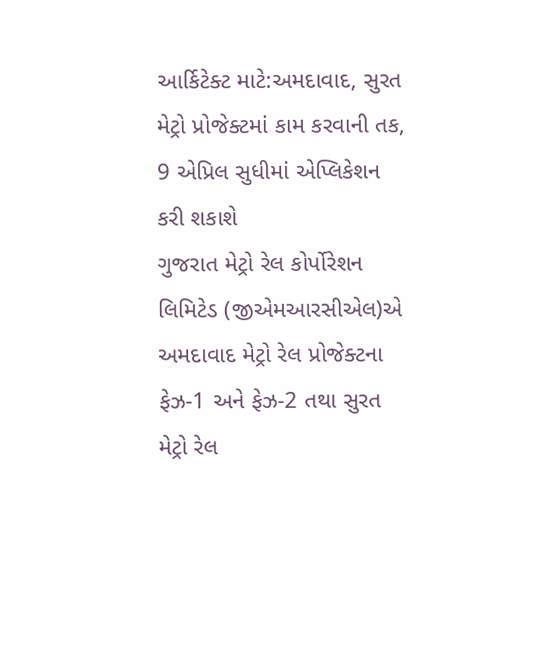આર્કિટેક્ટ માટે:અમદાવાદ, સુરત મેટ્રો પ્રોજેક્ટમાં કામ કરવાની તક, 9 એપ્રિલ સુધીમાં એપ્લિકેશન કરી શકાશે
ગુજરાત મેટ્રો રેલ કોર્પોરેશન લિમિટેડ (જીએમઆરસીએલ)એ અમદાવાદ મેટ્રો રેલ પ્રોજેક્ટના ફેઝ-1 અને ફેઝ-2 તથા સુરત મેટ્રો રેલ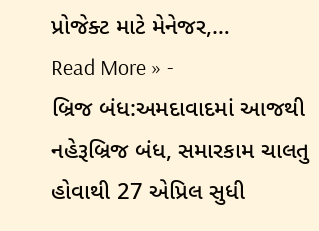પ્રોજેક્ટ માટે મેનેજર,…
Read More » -
બ્રિજ બંધ:અમદાવાદમાં આજથી નહેરૂબ્રિજ બંધ, સમારકામ ચાલતુ હોવાથી 27 એપ્રિલ સુધી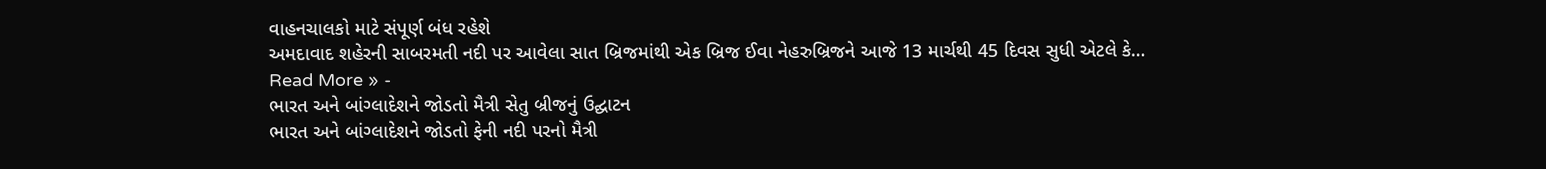વાહનચાલકો માટે સંપૂર્ણ બંધ રહેશે
અમદાવાદ શહેરની સાબરમતી નદી પર આવેલા સાત બ્રિજમાંથી એક બ્રિજ ઈવા નેહરુબ્રિજને આજે 13 માર્ચથી 45 દિવસ સુધી એટલે કે…
Read More » -
ભારત અને બાંગ્લાદેશને જોડતો મૈત્રી સેતુ બ્રીજનું ઉદ્ઘાટન
ભારત અને બાંગ્લાદેશને જોડતો ફેની નદી પરનો મૈત્રી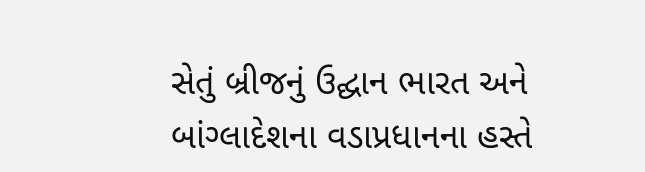સેતું બ્રીજનું ઉદ્ઘાન ભારત અને બાંગ્લાદેશના વડાપ્રધાનના હસ્તે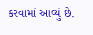કરવામાં આવ્યું છે.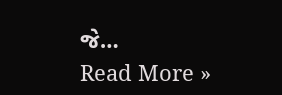જે…
Read More »